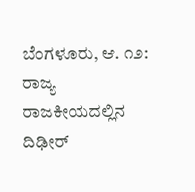ಬೆಂಗಳೂರು, ಆ. ೧೨: ರಾಜ್ಯ ರಾಜಕೀಯದಲ್ಲಿನ ದಿಢೀರ್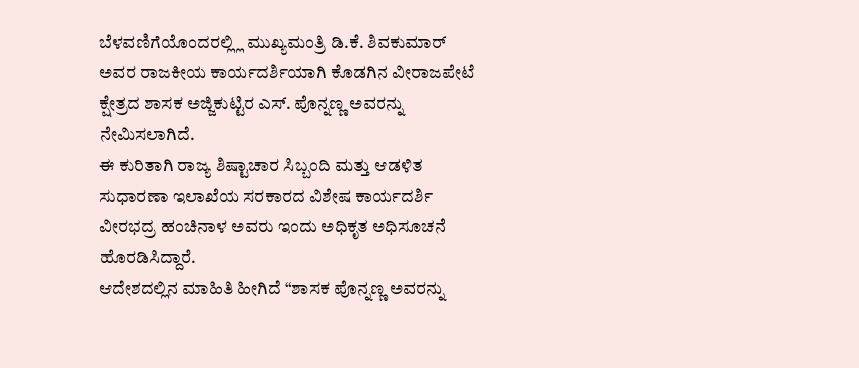ಬೆಳವಣಿಗೆಯೊಂದರಲ್ಲ್ಲಿ ಮುಖ್ಯಮಂತ್ರಿ ಡಿ.ಕೆ. ಶಿವಕುಮಾರ್ ಅವರ ರಾಜಕೀಯ ಕಾರ್ಯದರ್ಶಿಯಾಗಿ ಕೊಡಗಿನ ವೀರಾಜಪೇಟೆ ಕ್ಷೇತ್ರದ ಶಾಸಕ ಅಜ್ಜಿಕುಟ್ಟಿರ ಎಸ್. ಪೊನ್ನಣ್ಣ ಅವರನ್ನು ನೇಮಿಸಲಾಗಿದೆ.
ಈ ಕುರಿತಾಗಿ ರಾಜ್ಯ ಶಿಷ್ಟಾಚಾರ ಸಿಬ್ಬಂದಿ ಮತ್ತು ಆಡಳಿತ ಸುಧಾರಣಾ ಇಲಾಖೆಯ ಸರಕಾರದ ವಿಶೇಷ ಕಾರ್ಯದರ್ಶಿ ವೀರಭದ್ರ ಹಂಚಿನಾಳ ಅವರು ಇಂದು ಅಧಿಕೃತ ಅಧಿಸೂಚನೆ ಹೊರಡಿಸಿದ್ದಾರೆ.
ಆದೇಶದಲ್ಲಿನ ಮಾಹಿತಿ ಹೀಗಿದೆ “ಶಾಸಕ ಪೊನ್ನಣ್ಣ ಅವರನ್ನು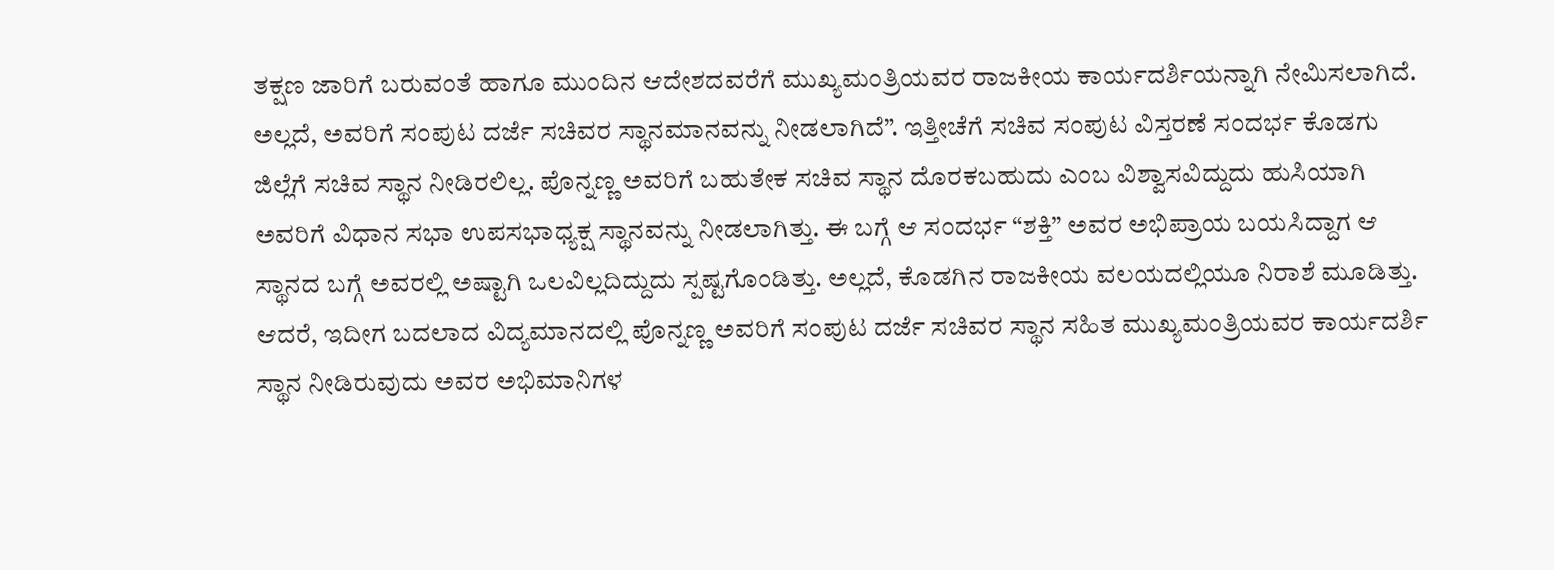ತಕ್ಷಣ ಜಾರಿಗೆ ಬರುವಂತೆ ಹಾಗೂ ಮುಂದಿನ ಆದೇಶದವರೆಗೆ ಮುಖ್ಯಮಂತ್ರಿಯವರ ರಾಜಕೀಯ ಕಾರ್ಯದರ್ಶಿಯನ್ನಾಗಿ ನೇಮಿಸಲಾಗಿದೆ. ಅಲ್ಲದೆ, ಅವರಿಗೆ ಸಂಪುಟ ದರ್ಜೆ ಸಚಿವರ ಸ್ಥಾನಮಾನವನ್ನು ನೀಡಲಾಗಿದೆ”. ಇತ್ತೀಚೆಗೆ ಸಚಿವ ಸಂಪುಟ ವಿಸ್ತರಣೆ ಸಂದರ್ಭ ಕೊಡಗು ಜಿಲ್ಲೆಗೆ ಸಚಿವ ಸ್ಥಾನ ನೀಡಿರಲಿಲ್ಲ. ಪೊನ್ನಣ್ಣ ಅವರಿಗೆ ಬಹುತೇಕ ಸಚಿವ ಸ್ಥಾನ ದೊರಕಬಹುದು ಎಂಬ ವಿಶ್ವಾಸವಿದ್ದುದು ಹುಸಿಯಾಗಿ ಅವರಿಗೆ ವಿಧಾನ ಸಭಾ ಉಪಸಭಾಧ್ಯಕ್ಷ ಸ್ಥಾನವನ್ನು ನೀಡಲಾಗಿತ್ತು. ಈ ಬಗ್ಗೆ ಆ ಸಂದರ್ಭ “ಶಕ್ತಿ” ಅವರ ಅಭಿಪ್ರಾಯ ಬಯಸಿದ್ದಾಗ ಆ ಸ್ಥಾನದ ಬಗ್ಗೆ ಅವರಲ್ಲಿ ಅಷ್ಟಾಗಿ ಒಲವಿಲ್ಲದಿದ್ದುದು ಸ್ಪಷ್ಟಗೊಂಡಿತ್ತು. ಅಲ್ಲದೆ, ಕೊಡಗಿನ ರಾಜಕೀಯ ವಲಯದಲ್ಲಿಯೂ ನಿರಾಶೆ ಮೂಡಿತ್ತು. ಆದರೆ, ಇದೀಗ ಬದಲಾದ ವಿದ್ಯಮಾನದಲ್ಲಿ ಪೊನ್ನಣ್ಣ ಅವರಿಗೆ ಸಂಪುಟ ದರ್ಜೆ ಸಚಿವರ ಸ್ಥಾನ ಸಹಿತ ಮುಖ್ಯಮಂತ್ರಿಯವರ ಕಾರ್ಯದರ್ಶಿ ಸ್ಥಾನ ನೀಡಿರುವುದು ಅವರ ಅಭಿಮಾನಿಗಳ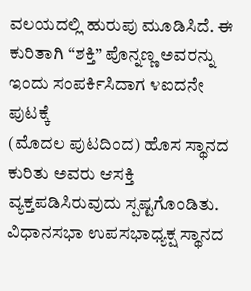ವಲಯದಲ್ಲಿ ಹುರುಪು ಮೂಡಿಸಿದೆ. ಈ ಕುರಿತಾಗಿ “ಶಕ್ತಿ” ಪೊನ್ನಣ್ಣ ಅವರನ್ನು ಇಂದು ಸಂಪರ್ಕಿಸಿದಾಗ ೪ಐದನೇ ಪುಟಕ್ಕೆ
(ಮೊದಲ ಪುಟದಿಂದ) ಹೊಸ ಸ್ಥಾನದ ಕುರಿತು ಅವರು ಆಸಕ್ತಿ ವ್ಯಕ್ತಪಡಿಸಿರುವುದು ಸ್ಪಷ್ಟಗೊಂಡಿತು. ವಿಧಾನಸಭಾ ಉಪಸಭಾಧ್ಯಕ್ಷ ಸ್ಥಾನದ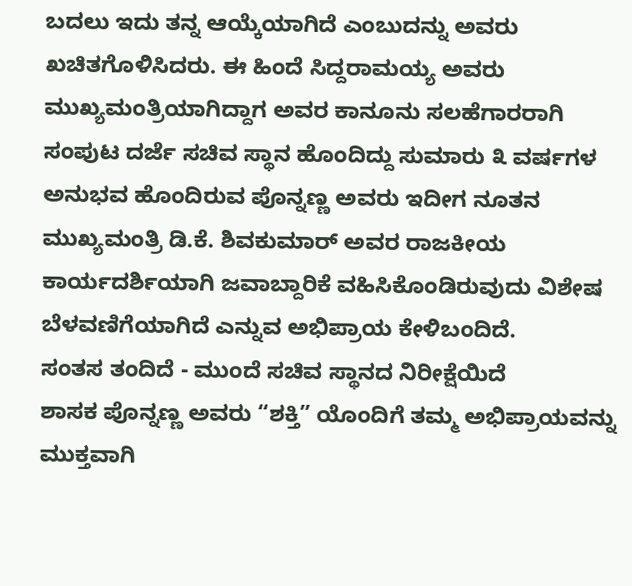ಬದಲು ಇದು ತನ್ನ ಆಯ್ಕೆಯಾಗಿದೆ ಎಂಬುದನ್ನು ಅವರು ಖಚಿತಗೊಳಿಸಿದರು. ಈ ಹಿಂದೆ ಸಿದ್ದರಾಮಯ್ಯ ಅವರು ಮುಖ್ಯಮಂತ್ರಿಯಾಗಿದ್ದಾಗ ಅವರ ಕಾನೂನು ಸಲಹೆಗಾರರಾಗಿ ಸಂಪುಟ ದರ್ಜೆ ಸಚಿವ ಸ್ಥಾನ ಹೊಂದಿದ್ದು ಸುಮಾರು ೩ ವರ್ಷಗಳ ಅನುಭವ ಹೊಂದಿರುವ ಪೊನ್ನಣ್ಣ ಅವರು ಇದೀಗ ನೂತನ ಮುಖ್ಯಮಂತ್ರಿ ಡಿ.ಕೆ. ಶಿವಕುಮಾರ್ ಅವರ ರಾಜಕೀಯ ಕಾರ್ಯದರ್ಶಿಯಾಗಿ ಜವಾಬ್ದಾರಿಕೆ ವಹಿಸಿಕೊಂಡಿರುವುದು ವಿಶೇಷ ಬೆಳವಣಿಗೆಯಾಗಿದೆ ಎನ್ನುವ ಅಭಿಪ್ರಾಯ ಕೇಳಿಬಂದಿದೆ.
ಸಂತಸ ತಂದಿದೆ - ಮುಂದೆ ಸಚಿವ ಸ್ಥಾನದ ನಿರೀಕ್ಷೆಯಿದೆ
ಶಾಸಕ ಪೊನ್ನಣ್ಣ ಅವರು “ಶಕ್ತಿ” ಯೊಂದಿಗೆ ತಮ್ಮ ಅಭಿಪ್ರಾಯವನ್ನು ಮುಕ್ತವಾಗಿ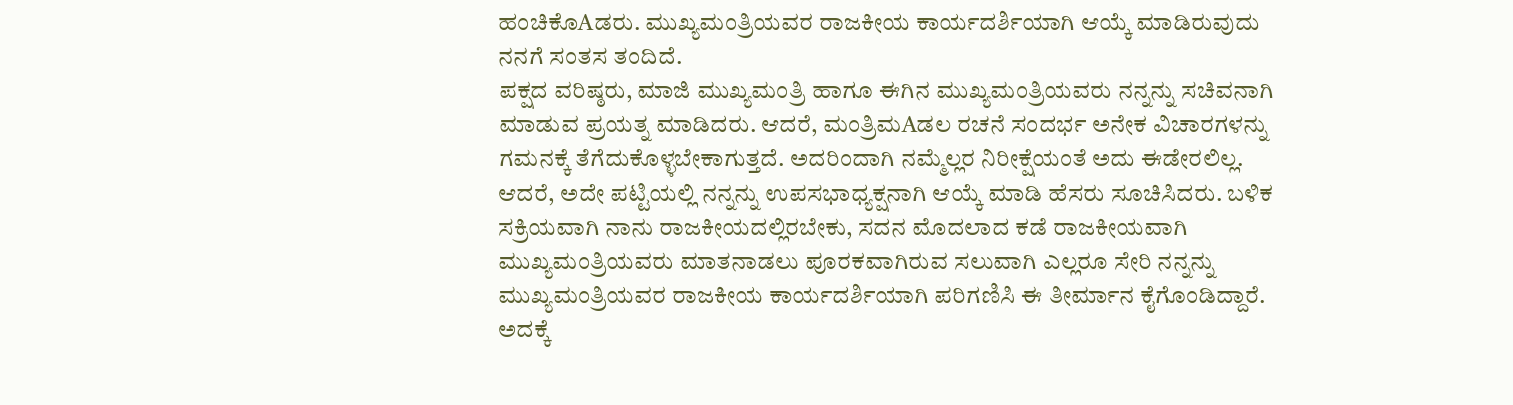ಹಂಚಿಕೊAಡರು. ಮುಖ್ಯಮಂತ್ರಿಯವರ ರಾಜಕೀಯ ಕಾರ್ಯದರ್ಶಿಯಾಗಿ ಆಯ್ಕೆ ಮಾಡಿರುವುದು ನನಗೆ ಸಂತಸ ತಂದಿದೆ.
ಪಕ್ಷದ ವರಿಷ್ಠರು, ಮಾಜಿ ಮುಖ್ಯಮಂತ್ರಿ ಹಾಗೂ ಈಗಿನ ಮುಖ್ಯಮಂತ್ರಿಯವರು ನನ್ನನ್ನು ಸಚಿವನಾಗಿ ಮಾಡುವ ಪ್ರಯತ್ನ ಮಾಡಿದರು. ಆದರೆ, ಮಂತ್ರಿಮAಡಲ ರಚನೆ ಸಂದರ್ಭ ಅನೇಕ ವಿಚಾರಗಳನ್ನು ಗಮನಕ್ಕೆ ತೆಗೆದುಕೊಳ್ಳಬೇಕಾಗುತ್ತದೆ. ಅದರಿಂದಾಗಿ ನಮ್ಮೆಲ್ಲರ ನಿರೀಕ್ಷೆಯಂತೆ ಅದು ಈಡೇರಲಿಲ್ಲ. ಆದರೆ, ಅದೇ ಪಟ್ಟಿಯಲ್ಲಿ ನನ್ನನ್ನು ಉಪಸಭಾಧ್ಯಕ್ಷನಾಗಿ ಆಯ್ಕೆ ಮಾಡಿ ಹೆಸರು ಸೂಚಿಸಿದರು. ಬಳಿಕ ಸಕ್ರಿಯವಾಗಿ ನಾನು ರಾಜಕೀಯದಲ್ಲಿರಬೇಕು, ಸದನ ಮೊದಲಾದ ಕಡೆ ರಾಜಕೀಯವಾಗಿ ಮುಖ್ಯಮಂತ್ರಿಯವರು ಮಾತನಾಡಲು ಪೂರಕವಾಗಿರುವ ಸಲುವಾಗಿ ಎಲ್ಲರೂ ಸೇರಿ ನನ್ನನ್ನು ಮುಖ್ಯಮಂತ್ರಿಯವರ ರಾಜಕೀಯ ಕಾರ್ಯದರ್ಶಿಯಾಗಿ ಪರಿಗಣಿಸಿ ಈ ತೀರ್ಮಾನ ಕೈಗೊಂಡಿದ್ದಾರೆ. ಅದಕ್ಕೆ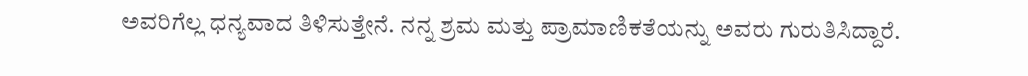ಅವರಿಗೆಲ್ಲ ಧನ್ಯವಾದ ತಿಳಿಸುತ್ತೇನೆ. ನನ್ನ ಶ್ರಮ ಮತ್ತು ಪ್ರಾಮಾಣಿಕತೆಯನ್ನು ಅವರು ಗುರುತಿಸಿದ್ದಾರೆ.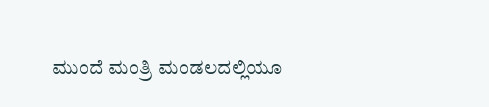ಮುಂದೆ ಮಂತ್ರಿ ಮಂಡಲದಲ್ಲಿಯೂ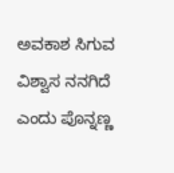ಅವಕಾಶ ಸಿಗುವ ವಿಶ್ವಾಸ ನನಗಿದೆ ಎಂದು ಪೊನ್ನಣ್ಣ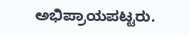ಅಭಿಪ್ರಾಯಪಟ್ಟರು.